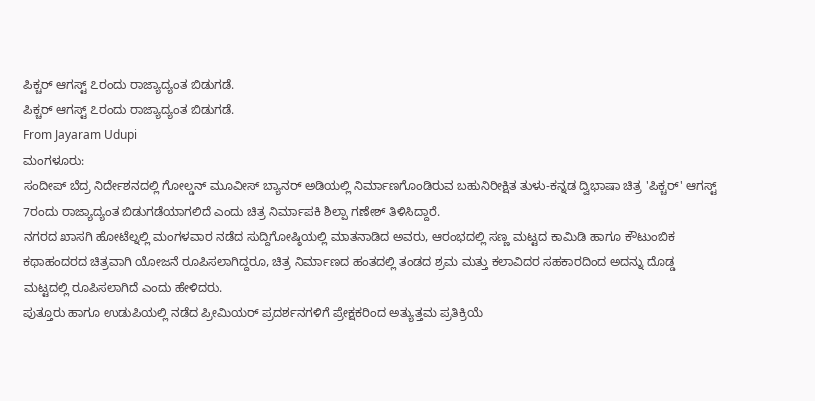ಪಿಕ್ಚರ್ ಆಗಸ್ಟ್ ೭ರಂದು ರಾಜ್ಯಾದ್ಯಂತ ಬಿಡುಗಡೆ.
ಪಿಕ್ಚರ್ ಆಗಸ್ಟ್ ೭ರಂದು ರಾಜ್ಯಾದ್ಯಂತ ಬಿಡುಗಡೆ.
From Jayaram Udupi
ಮಂಗಳೂರು:
ಸಂದೀಪ್ ಬೆದ್ರ ನಿರ್ದೇಶನದಲ್ಲಿ ಗೋಲ್ಡನ್ ಮೂವೀಸ್ ಬ್ಯಾನರ್ ಅಡಿಯಲ್ಲಿ ನಿರ್ಮಾಣಗೊಂಡಿರುವ ಬಹುನಿರೀಕ್ಷಿತ ತುಳು-ಕನ್ನಡ ದ್ವಿಭಾಷಾ ಚಿತ್ರ 'ಪಿಕ್ಚರ್' ಆಗಸ್ಟ್ 7ರಂದು ರಾಜ್ಯಾದ್ಯಂತ ಬಿಡುಗಡೆಯಾಗಲಿದೆ ಎಂದು ಚಿತ್ರ ನಿರ್ಮಾಪಕಿ ಶಿಲ್ಪಾ ಗಣೇಶ್ ತಿಳಿಸಿದ್ದಾರೆ.
ನಗರದ ಖಾಸಗಿ ಹೋಟೆಲ್ನಲ್ಲಿ ಮಂಗಳವಾರ ನಡೆದ ಸುದ್ದಿಗೋಷ್ಠಿಯಲ್ಲಿ ಮಾತನಾಡಿದ ಅವರು, ಆರಂಭದಲ್ಲಿ ಸಣ್ಣ ಮಟ್ಟದ ಕಾಮಿಡಿ ಹಾಗೂ ಕೌಟುಂಬಿಕ ಕಥಾಹಂದರದ ಚಿತ್ರವಾಗಿ ಯೋಜನೆ ರೂಪಿಸಲಾಗಿದ್ದರೂ, ಚಿತ್ರ ನಿರ್ಮಾಣದ ಹಂತದಲ್ಲಿ ತಂಡದ ಶ್ರಮ ಮತ್ತು ಕಲಾವಿದರ ಸಹಕಾರದಿಂದ ಅದನ್ನು ದೊಡ್ಡ ಮಟ್ಟದಲ್ಲಿ ರೂಪಿಸಲಾಗಿದೆ ಎಂದು ಹೇಳಿದರು.
ಪುತ್ತೂರು ಹಾಗೂ ಉಡುಪಿಯಲ್ಲಿ ನಡೆದ ಪ್ರೀಮಿಯರ್ ಪ್ರದರ್ಶನಗಳಿಗೆ ಪ್ರೇಕ್ಷಕರಿಂದ ಅತ್ಯುತ್ತಮ ಪ್ರತಿಕ್ರಿಯೆ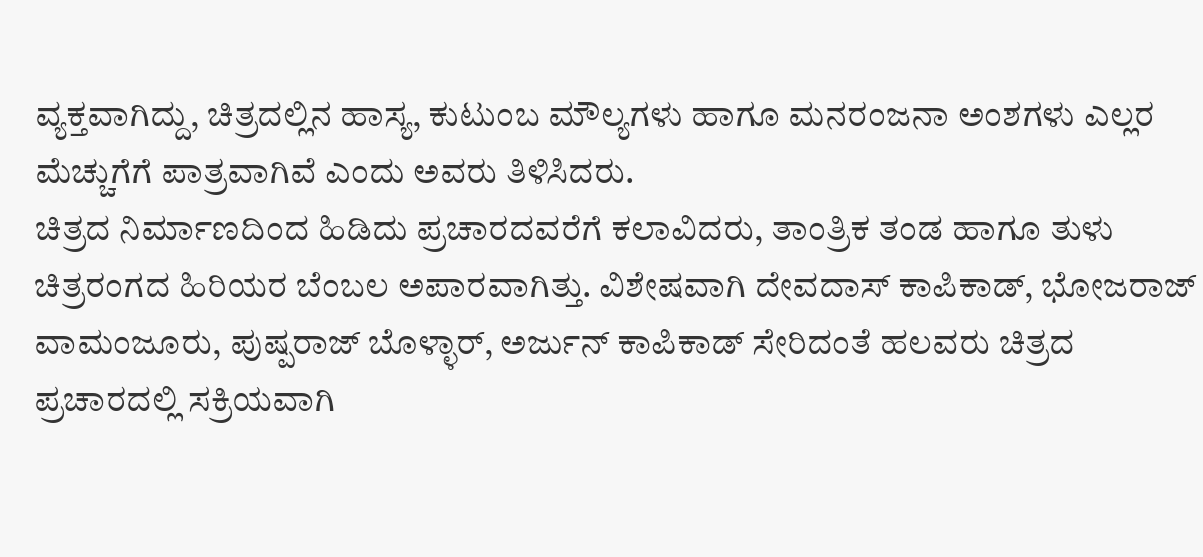ವ್ಯಕ್ತವಾಗಿದ್ದು, ಚಿತ್ರದಲ್ಲಿನ ಹಾಸ್ಯ, ಕುಟುಂಬ ಮೌಲ್ಯಗಳು ಹಾಗೂ ಮನರಂಜನಾ ಅಂಶಗಳು ಎಲ್ಲರ ಮೆಚ್ಚುಗೆಗೆ ಪಾತ್ರವಾಗಿವೆ ಎಂದು ಅವರು ತಿಳಿಸಿದರು.
ಚಿತ್ರದ ನಿರ್ಮಾಣದಿಂದ ಹಿಡಿದು ಪ್ರಚಾರದವರೆಗೆ ಕಲಾವಿದರು, ತಾಂತ್ರಿಕ ತಂಡ ಹಾಗೂ ತುಳು ಚಿತ್ರರಂಗದ ಹಿರಿಯರ ಬೆಂಬಲ ಅಪಾರವಾಗಿತ್ತು. ವಿಶೇಷವಾಗಿ ದೇವದಾಸ್ ಕಾಪಿಕಾಡ್, ಭೋಜರಾಜ್ ವಾಮಂಜೂರು, ಪುಷ್ಪರಾಜ್ ಬೊಳ್ಳಾರ್, ಅರ್ಜುನ್ ಕಾಪಿಕಾಡ್ ಸೇರಿದಂತೆ ಹಲವರು ಚಿತ್ರದ ಪ್ರಚಾರದಲ್ಲಿ ಸಕ್ರಿಯವಾಗಿ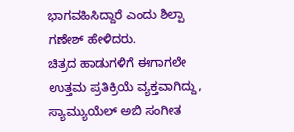ಭಾಗವಹಿಸಿದ್ದಾರೆ ಎಂದು ಶಿಲ್ಪಾ ಗಣೇಶ್ ಹೇಳಿದರು.
ಚಿತ್ರದ ಹಾಡುಗಳಿಗೆ ಈಗಾಗಲೇ ಉತ್ತಮ ಪ್ರತಿಕ್ರಿಯೆ ವ್ಯಕ್ತವಾಗಿದ್ದು, ಸ್ಯಾಮ್ಯುಯೆಲ್ ಅಬಿ ಸಂಗೀತ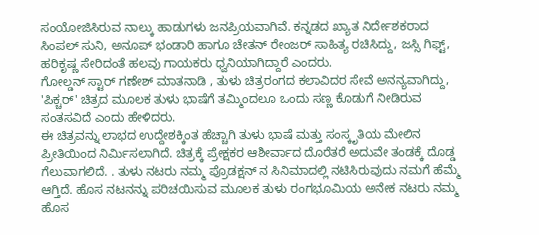ಸಂಯೋಜಿಸಿರುವ ನಾಲ್ಕು ಹಾಡುಗಳು ಜನಪ್ರಿಯವಾಗಿವೆ. ಕನ್ನಡದ ಖ್ಯಾತ ನಿರ್ದೇಶಕರಾದ ಸಿಂಪಲ್ ಸುನಿ, ಅನೂಪ್ ಭಂಡಾರಿ ಹಾಗೂ ಚೇತನ್ ರೇಂಜರ್ ಸಾಹಿತ್ಯ ರಚಿಸಿದ್ದು, ಜಸ್ಸಿ ಗಿಫ್ಟ್, ಹರಿಕೃಷ್ಣ ಸೇರಿದಂತೆ ಹಲವು ಗಾಯಕರು ಧ್ವನಿಯಾಗಿದ್ದಾರೆ ಎಂದರು.
ಗೋಲ್ಡನ್ ಸ್ಟಾರ್ ಗಣೇಶ್ ಮಾತನಾಡಿ , ತುಳು ಚಿತ್ರರಂಗದ ಕಲಾವಿದರ ಸೇವೆ ಅನನ್ಯವಾಗಿದ್ದು, 'ಪಿಕ್ಚರ್' ಚಿತ್ರದ ಮೂಲಕ ತುಳು ಭಾಷೆಗೆ ತಮ್ಮಿಂದಲೂ ಒಂದು ಸಣ್ಣ ಕೊಡುಗೆ ನೀಡಿರುವ ಸಂತಸವಿದೆ ಎಂದು ಹೇಳಿದರು.
ಈ ಚಿತ್ರವನ್ನು ಲಾಭದ ಉದ್ದೇಶಕ್ಕಿಂತ ಹೆಚ್ಚಾಗಿ ತುಳು ಭಾಷೆ ಮತ್ತು ಸಂಸ್ಕೃತಿಯ ಮೇಲಿನ ಪ್ರೀತಿಯಿಂದ ನಿರ್ಮಿಸಲಾಗಿದೆ. ಚಿತ್ರಕ್ಕೆ ಪ್ರೇಕ್ಷಕರ ಆಶೀರ್ವಾದ ದೊರೆತರೆ ಅದುವೇ ತಂಡಕ್ಕೆ ದೊಡ್ಡ ಗೆಲುವಾಗಲಿದೆ. . ತುಳು ನಟರು ನಮ್ಮ ಪ್ರೊಡಕ್ಷನ್ ನ ಸಿನಿಮಾದಲ್ಲಿ ನಟಿಸಿರುವುದು ನಮಗೆ ಹೆಮ್ಮೆ ಆಗ್ತಿದೆ. ಹೊಸ ನಟನನ್ನು ಪರಿಚಯಿಸುವ ಮೂಲಕ ತುಳು ರಂಗಭೂಮಿಯ ಅನೇಕ ನಟರು ನಮ್ಮ ಹೊಸ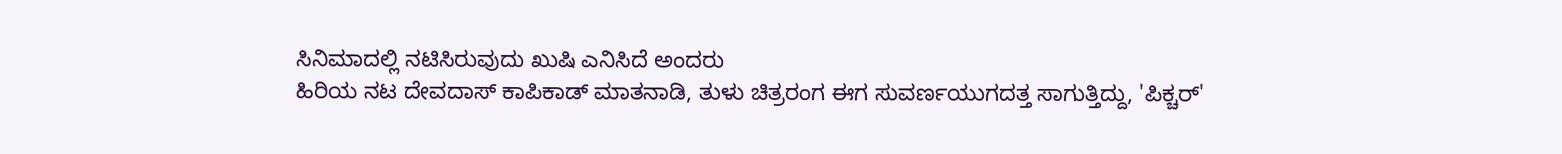ಸಿನಿಮಾದಲ್ಲಿ ನಟಿಸಿರುವುದು ಖುಷಿ ಎನಿಸಿದೆ ಅಂದರು
ಹಿರಿಯ ನಟ ದೇವದಾಸ್ ಕಾಪಿಕಾಡ್ ಮಾತನಾಡಿ, ತುಳು ಚಿತ್ರರಂಗ ಈಗ ಸುವರ್ಣಯುಗದತ್ತ ಸಾಗುತ್ತಿದ್ದು, 'ಪಿಕ್ಚರ್'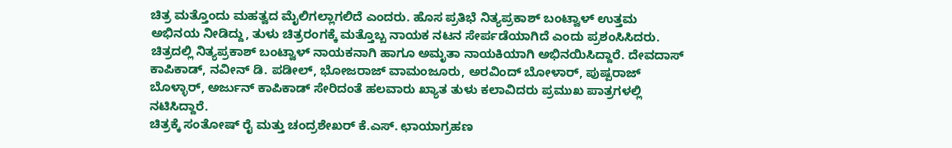ಚಿತ್ರ ಮತ್ತೊಂದು ಮಹತ್ವದ ಮೈಲಿಗಲ್ಲಾಗಲಿದೆ ಎಂದರು. ಹೊಸ ಪ್ರತಿಭೆ ನಿತ್ಯಪ್ರಕಾಶ್ ಬಂಟ್ವಾಳ್ ಉತ್ತಮ ಅಭಿನಯ ನೀಡಿದ್ದು, ತುಳು ಚಿತ್ರರಂಗಕ್ಕೆ ಮತ್ತೊಬ್ಬ ನಾಯಕ ನಟನ ಸೇರ್ಪಡೆಯಾಗಿದೆ ಎಂದು ಪ್ರಶಂಸಿಸಿದರು.
ಚಿತ್ರದಲ್ಲಿ ನಿತ್ಯಪ್ರಕಾಶ್ ಬಂಟ್ವಾಳ್ ನಾಯಕನಾಗಿ ಹಾಗೂ ಅಮೃತಾ ನಾಯಕಿಯಾಗಿ ಅಭಿನಯಿಸಿದ್ದಾರೆ. ದೇವದಾಸ್ ಕಾಪಿಕಾಡ್, ನವೀನ್ ಡಿ. ಪಡೀಲ್, ಭೋಜರಾಜ್ ವಾಮಂಜೂರು, ಅರವಿಂದ್ ಬೋಳಾರ್, ಪುಷ್ಪರಾಜ್ ಬೊಳ್ಳಾರ್, ಅರ್ಜುನ್ ಕಾಪಿಕಾಡ್ ಸೇರಿದಂತೆ ಹಲವಾರು ಖ್ಯಾತ ತುಳು ಕಲಾವಿದರು ಪ್ರಮುಖ ಪಾತ್ರಗಳಲ್ಲಿ ನಟಿಸಿದ್ದಾರೆ.
ಚಿತ್ರಕ್ಕೆ ಸಂತೋಷ್ ರೈ ಮತ್ತು ಚಂದ್ರಶೇಖರ್ ಕೆ.ಎಸ್. ಛಾಯಾಗ್ರಹಣ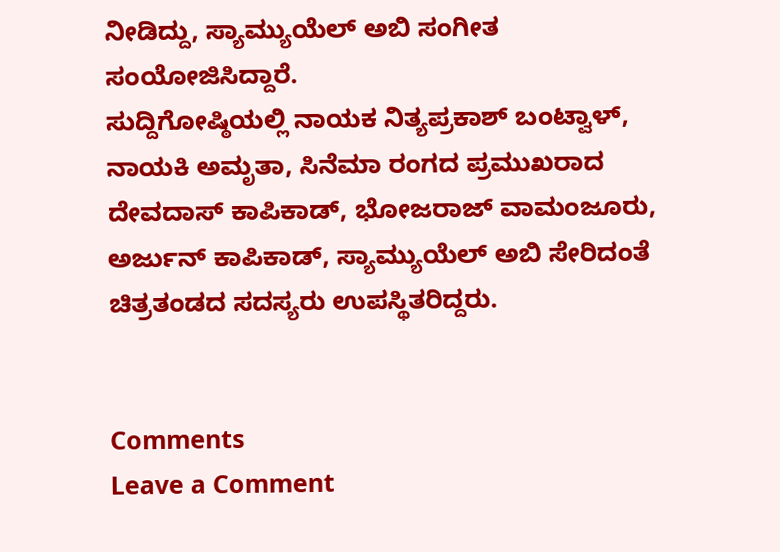ನೀಡಿದ್ದು, ಸ್ಯಾಮ್ಯುಯೆಲ್ ಅಬಿ ಸಂಗೀತ ಸಂಯೋಜಿಸಿದ್ದಾರೆ.
ಸುದ್ದಿಗೋಷ್ಠಿಯಲ್ಲಿ ನಾಯಕ ನಿತ್ಯಪ್ರಕಾಶ್ ಬಂಟ್ವಾಳ್, ನಾಯಕಿ ಅಮೃತಾ, ಸಿನೆಮಾ ರಂಗದ ಪ್ರಮುಖರಾದ ದೇವದಾಸ್ ಕಾಪಿಕಾಡ್, ಭೋಜರಾಜ್ ವಾಮಂಜೂರು, ಅರ್ಜುನ್ ಕಾಪಿಕಾಡ್, ಸ್ಯಾಮ್ಯುಯೆಲ್ ಅಬಿ ಸೇರಿದಂತೆ ಚಿತ್ರತಂಡದ ಸದಸ್ಯರು ಉಪಸ್ಥಿತರಿದ್ದರು.


Comments
Leave a Comment